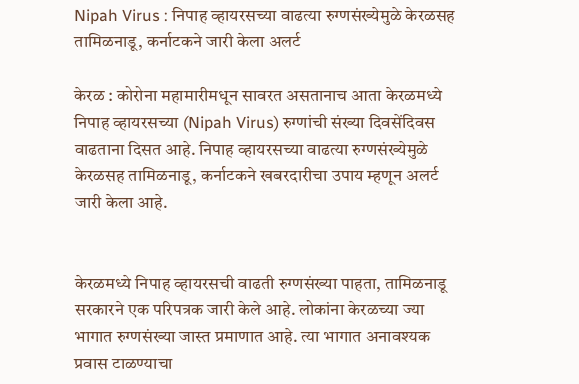Nipah Virus : निपाह व्हायरसच्या वाढत्या रुग्णसंख्येमुळे केरळसह तामिळनाडू, कर्नाटकने जारी केला अलर्ट

केरळ : कोरोना महामारीमधून सावरत असतानाच आता केरळमध्ये निपाह व्हायरसच्या (Nipah Virus) रुग्णांची संख्या दिवसेंदिवस वाढताना दिसत आहे. निपाह व्हायरसच्या वाढत्या रुग्णसंख्येमुळे केरळसह तामिळनाडू, कर्नाटकने खबरदारीचा उपाय म्हणून अलर्ट जारी केला आहे.


केरळमध्ये निपाह व्हायरसची वाढती रुग्णसंख्या पाहता, तामिळनाडू सरकारने एक परिपत्रक जारी केले आहे. लोकांना केरळच्या ज्या भागात रुग्णसंख्या जास्त प्रमाणात आहे. त्या भागात अनावश्यक प्रवास टाळण्याचा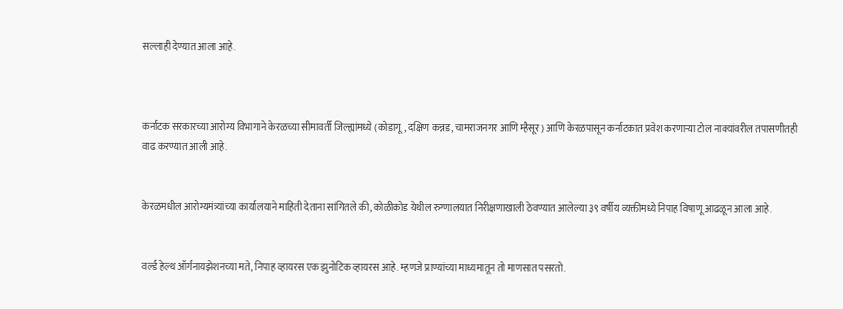सल्लाही देण्यात आला आहे.



कर्नाटक सरकारच्या आरोग्य विभागाने केरळच्या सीमावर्ती जिल्ह्यांमध्ये (कोडागू, दक्षिण कन्नड, चामराजनगर आणि म्हैसूर) आणि केरळपासून कर्नाटकात प्रवेश करणाऱ्या टोल नाक्यांवरील तपासणीतही वाढ करण्यात आली आहे.


केरळमधील आरोग्यमंत्र्यांच्या कार्यालयाने माहिती देताना सांगितले की, कोळीकोड येथील रुग्णालयात निरीक्षणाखाली ठेवण्यात आलेल्या ३९ वर्षीय व्यक्तीमध्ये निपाह विषाणू आढळून आला आहे.


वर्ल्ड हेल्थ ऑर्गनायझेशनच्या मते, निपाह व्हायरस एक झुनोटिक व्हायरस आहे. म्हणजे प्राण्यांच्या माध्यमातून तो माणसात पसरतो.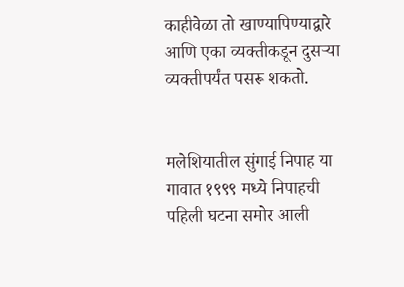काहीवेळा तो खाण्यापिण्याद्वारे आणि एका व्यक्तीकडून दुसऱ्या व्यक्तीपर्यंत पसरू शकतो.


मलेशियातील सुंगाई निपाह या गावात १९९९ मध्ये निपाहची पहिली घटना समोर आली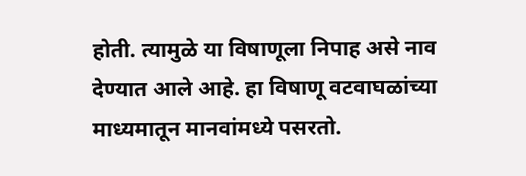होती. त्यामुळे या विषाणूला निपाह असे नाव देण्यात आले आहे. हा विषाणू वटवाघळांच्या माध्यमातून मानवांमध्ये पसरतो.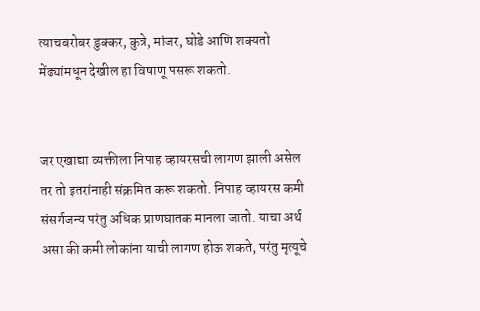त्याचबरोबर डुक्कर, कुत्रे, मांजर, घोडे आणि शक्यतो मेंढ्यांमधून देखील हा विषाणू पसरू शकतो.


जर एखाद्या व्यक्तीला निपाह व्हायरसची लागण झाली असेल तर तो इतरांनाही संक्रमित करू शकतो. निपाह व्हायरस कमी संसर्गजन्य परंतु अधिक प्राणघातक मानला जातो. याचा अर्थ असा की कमी लोकांना याची लागण होऊ शकते, परंतु मृत्यूचे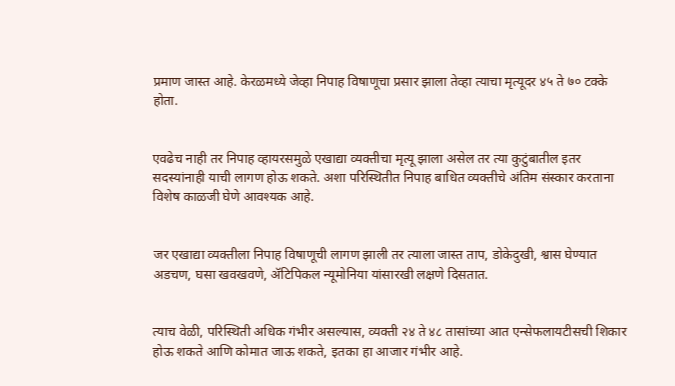प्रमाण जास्त आहे. केरळमध्ये जेव्हा निपाह विषाणूचा प्रसार झाला तेव्हा त्याचा मृत्यूदर ४५ ते ७० टक्के होता.


एवढेच नाही तर निपाह व्हायरसमुळे एखाद्या व्यक्तीचा मृत्यू झाला असेल तर त्या कुटुंबातील इतर सदस्यांनाही याची लागण होऊ शकते. अशा परिस्थितीत निपाह बाधित व्यक्तीचे अंतिम संस्कार करताना विशेष काळजी घेणे आवश्यक आहे.


जर एखाद्या व्यक्तीला निपाह विषाणूची लागण झाली तर त्याला जास्त ताप, डोकेदुखी, श्वास घेण्यात अडचण, घसा खवखवणे, ॲटिपिकल न्यूमोनिया यांसारखी लक्षणे दिसतात.


त्याच वेळी, परिस्थिती अधिक गंभीर असल्यास, व्यक्ती २४ ते ४८ तासांच्या आत एन्सेफलायटीसची शिकार होऊ शकते आणि कोमात जाऊ शकते, इतका हा आजार गंभीर आहे.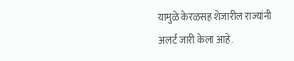यामुळे केरळसह शेजारील राज्यांनी अलर्ट जारी केला आहे.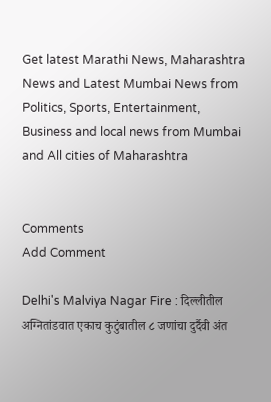Get latest Marathi News, Maharashtra News and Latest Mumbai News from Politics, Sports, Entertainment, Business and local news from Mumbai and All cities of Maharashtra


Comments
Add Comment

Delhi's Malviya Nagar Fire : दिल्लीतील अग्नितांडवात एकाच कुटुंबातील ८ जणांचा दुर्दैवी अंत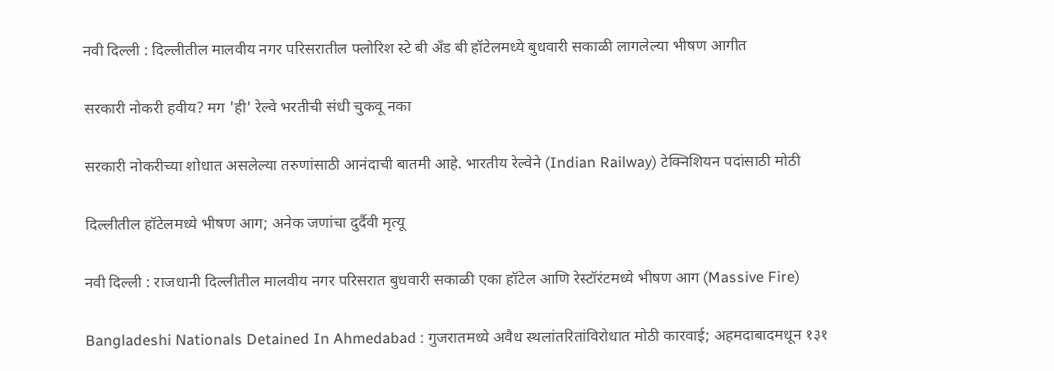नवी दिल्ली : दिल्लीतील मालवीय नगर परिसरातील फ्लोरिश स्टे बी अँड बी हॉटेलमध्ये बुधवारी सकाळी लागलेल्या भीषण आगीत

सरकारी नोकरी हवीय? मग 'ही' रेल्वे भरतीची संधी चुकवू नका

सरकारी नोकरीच्या शोधात असलेल्या तरुणांसाठी आनंदाची बातमी आहे. भारतीय रेल्वेने (Indian Railway) टेक्निशियन पदांसाठी मोठी

दिल्लीतील हॉटेलमध्ये भीषण आग; अनेक जणांचा दुर्दैवी मृत्यू

नवी दिल्ली : राजधानी दिल्लीतील मालवीय नगर परिसरात बुधवारी सकाळी एका हॉटेल आणि रेस्टॉरंटमध्ये भीषण आग (Massive Fire)

Bangladeshi Nationals Detained In Ahmedabad : गुजरातमध्ये अवैध स्थलांतरितांविरोधात मोठी कारवाई; अहमदाबादमधून १३१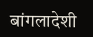बांगलादेशी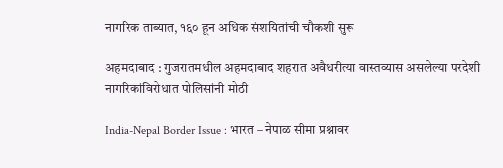नागरिक ताब्यात, १६० हून अधिक संशयितांची चौकशी सुरू

अहमदाबाद : गुजरातमधील अहमदाबाद शहरात अवैधरीत्या वास्तव्यास असलेल्या परदेशी नागरिकांविरोधात पोलिसांनी मोठी

India-Nepal Border Issue : भारत – नेपाळ सीमा प्रश्नावर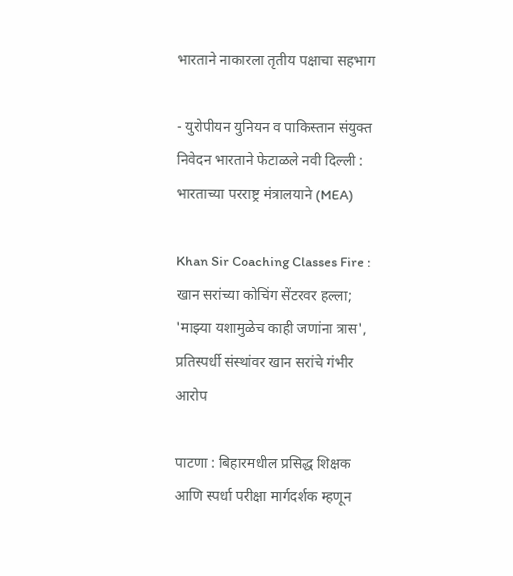भारताने नाकारला तृतीय पक्षाचा सहभाग

- युरोपीयन युनियन व पाकिस्तान संयुक्त निवेदन भारताने फेटाळले नवी दिल्ली : भारताच्या परराष्ट्र मंत्रालयाने (MEA)

Khan Sir Coaching Classes Fire : खान सरांच्या कोचिंग सेंटरवर हल्ला; 'माझ्या यशामुळेच काही जणांना त्रास', प्रतिस्पर्धी संस्थांवर खान सरांचे गंभीर आरोप

पाटणा : बिहारमधील प्रसिद्ध शिक्षक आणि स्पर्धा परीक्षा मार्गदर्शक म्हणून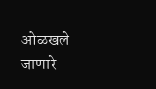ओळखले जाणारे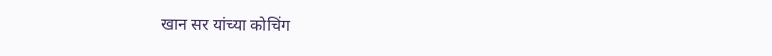खान सर यांच्या कोचिंग